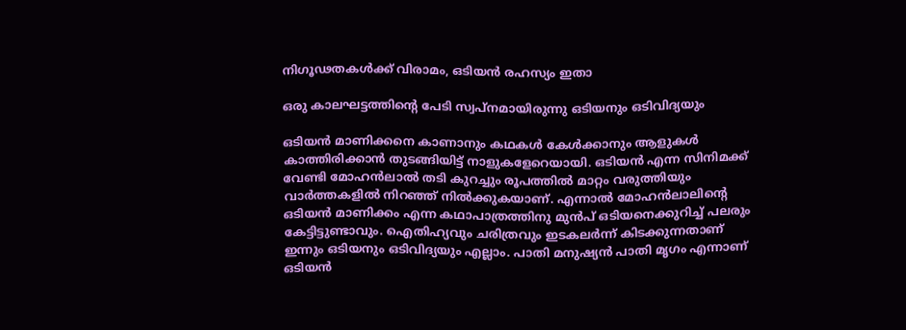നിഗൂഢതകള്‍ക്ക് വിരാമം, ഒടിയന്‍ രഹസ്യം ഇതാ

ഒരു കാലഘട്ടത്തിന്റെ പേടി സ്വപ്‌നമായിരുന്നു ഒടിയനും ഒടിവിദ്യയും

ഒടിയന്‍ മാണിക്കനെ കാണാനും കഥകള്‍ കേള്‍ക്കാനും ആളുകള്‍ കാത്തിരിക്കാന്‍ തുടങ്ങിയിട്ട് നാളുകളേറെയായി. ഒടിയന്‍ എന്ന സിനിമക്ക് വേണ്ടി മോഹന്‍ലാല്‍ തടി കുറച്ചും രൂപത്തില്‍ മാറ്റം വരുത്തിയും വാര്‍ത്തകളില്‍ നിറഞ്ഞ് നില്‍ക്കുകയാണ്. എന്നാല്‍ മോഹന്‍ലാലിന്റെ ഒടിയന്‍ മാണിക്കം എന്ന കഥാപാത്രത്തിനു മുന്‍പ് ഒടിയനെക്കുറിച്ച് പലരും കേട്ടിട്ടുണ്ടാവും. ഐതിഹ്യവും ചരിത്രവും ഇടകലര്‍ന്ന് കിടക്കുന്നതാണ് ഇന്നും ഒടിയനും ഒടിവിദ്യയും എല്ലാം. പാതി മനുഷ്യന്‍ പാതി മൃഗം എന്നാണ് ഒടിയന്‍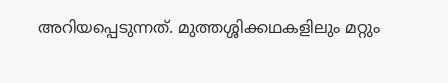അറിയപ്പെടുന്നത്. മുത്തശ്ശിക്കഥകളിലും മറ്റും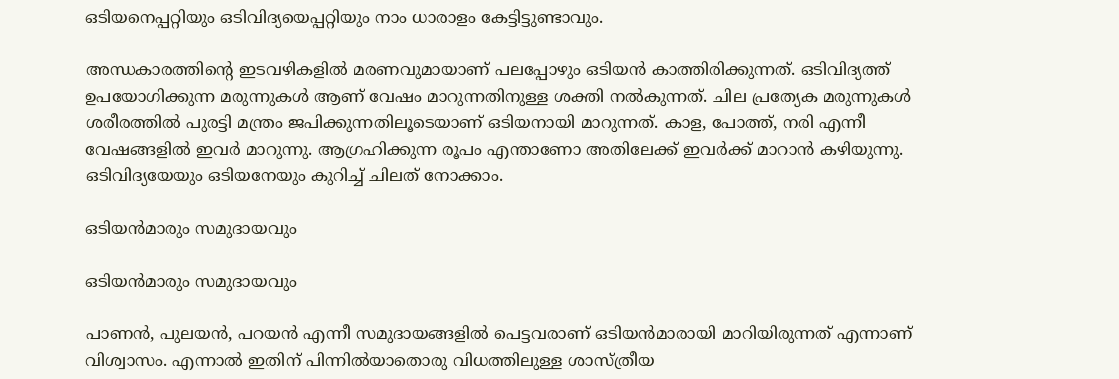ഒടിയനെപ്പറ്റിയും ഒടിവിദ്യയെപ്പറ്റിയും നാം ധാരാളം കേട്ടിട്ടുണ്ടാവും.

അന്ധകാരത്തിന്റെ ഇടവഴികളില്‍ മരണവുമായാണ് പലപ്പോഴും ഒടിയന്‍ കാത്തിരിക്കുന്നത്. ഒടിവിദ്യത്ത് ഉപയോഗിക്കുന്ന മരുന്നുകള്‍ ആണ് വേഷം മാറുന്നതിനുള്ള ശക്തി നല്‍കുന്നത്. ചില പ്രത്യേക മരുന്നുകള്‍ ശരീരത്തില്‍ പുരട്ടി മന്ത്രം ജപിക്കുന്നതിലൂടെയാണ് ഒടിയനായി മാറുന്നത്. കാള, പോത്ത്, നരി എന്നീ വേഷങ്ങളില്‍ ഇവര്‍ മാറുന്നു. ആഗ്രഹിക്കുന്ന രൂപം എന്താണോ അതിലേക്ക് ഇവര്‍ക്ക് മാറാന്‍ കഴിയുന്നു. ഒടിവിദ്യയേയും ഒടിയനേയും കുറിച്ച് ചിലത് നോക്കാം.

ഒടിയന്‍മാരും സമുദായവും

ഒടിയന്‍മാരും സമുദായവും

പാണന്‍, പുലയന്‍, പറയന്‍ എന്നീ സമുദായങ്ങളില്‍ പെട്ടവരാണ് ഒടിയന്‍മാരായി മാറിയിരുന്നത് എന്നാണ് വിശ്വാസം. എന്നാല്‍ ഇതിന് പിന്നില്‍യാതൊരു വിധത്തിലുള്ള ശാസ്ത്രീയ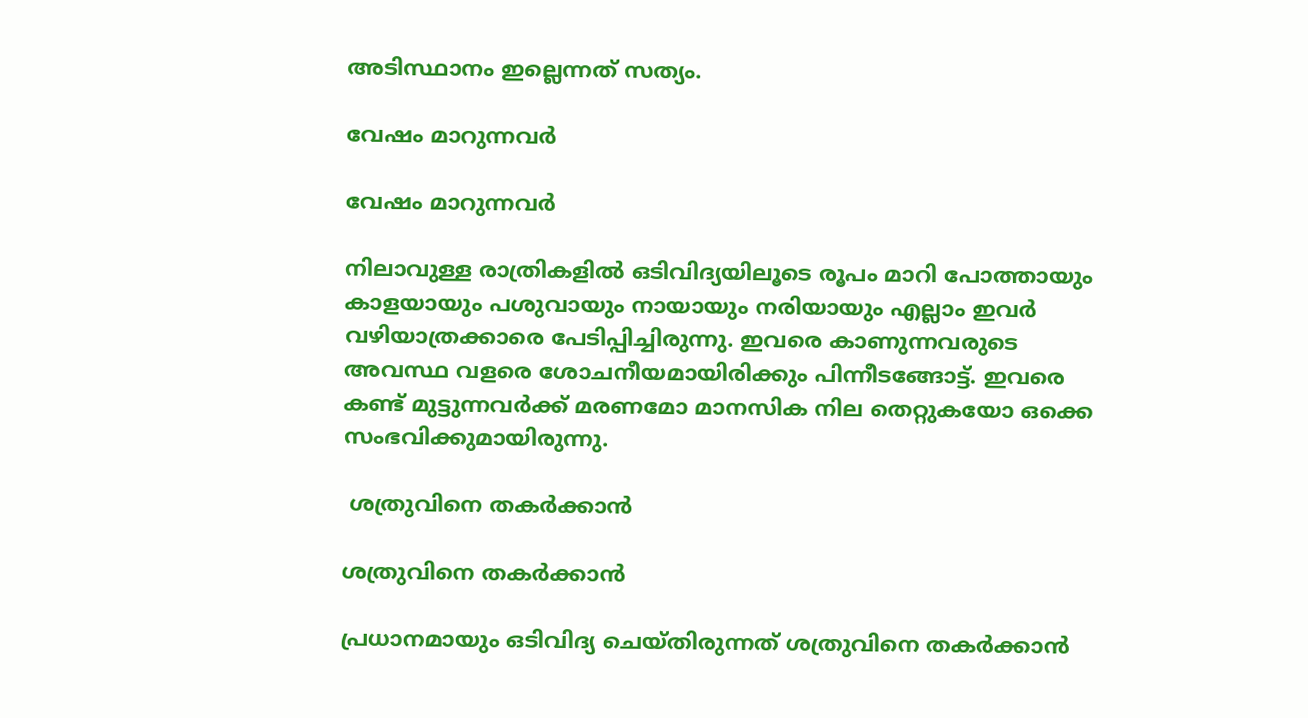അടിസ്ഥാനം ഇല്ലെന്നത് സത്യം.

വേഷം മാറുന്നവര്‍

വേഷം മാറുന്നവര്‍

നിലാവുള്ള രാത്രികളില്‍ ഒടിവിദ്യയിലൂടെ രൂപം മാറി പോത്തായും കാളയായും പശുവായും നായായും നരിയായും എല്ലാം ഇവര്‍ വഴിയാത്രക്കാരെ പേടിപ്പിച്ചിരുന്നു. ഇവരെ കാണുന്നവരുടെ അവസ്ഥ വളരെ ശോചനീയമായിരിക്കും പിന്നീടങ്ങോട്ട്. ഇവരെ കണ്ട് മുട്ടുന്നവര്‍ക്ക് മരണമോ മാനസിക നില തെറ്റുകയോ ഒക്കെ സംഭവിക്കുമായിരുന്നു.

 ശത്രുവിനെ തകര്‍ക്കാന്‍

ശത്രുവിനെ തകര്‍ക്കാന്‍

പ്രധാനമായും ഒടിവിദ്യ ചെയ്തിരുന്നത് ശത്രുവിനെ തകര്‍ക്കാന്‍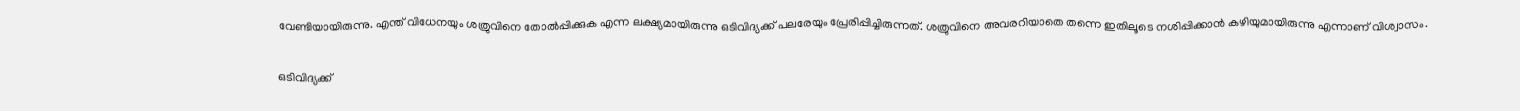വേണ്ടിയായിരുന്നു. എന്ത് വിധേനയും ശത്രുവിനെ തോല്‍പ്പിക്കുക എന്ന ലക്ഷ്യമായിരുന്നു ഒടിവിദ്യക്ക് പലരേയും പ്രേരിപ്പിച്ചിരുന്നത്. ശത്രുവിനെ അവരറിയാതെ തന്നെ ഇതിലൂടെ നശിപ്പിക്കാന്‍ കഴിയുമായിരുന്നു എന്നാണ് വിശ്വാസം.

ഒടിവിദ്യക്ക്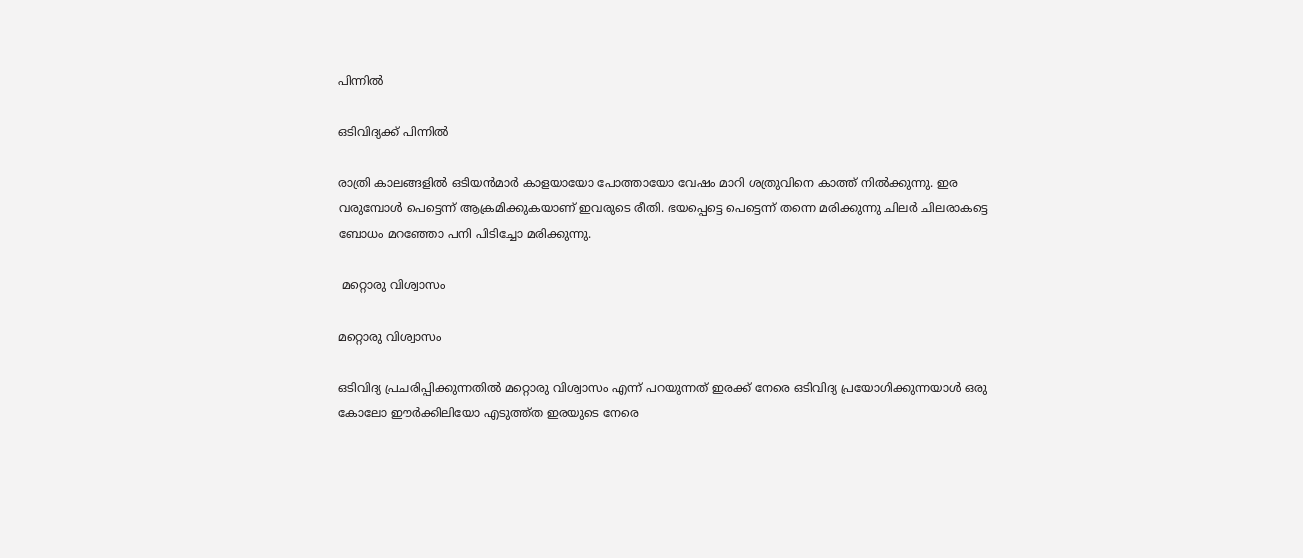പിന്നില്‍

ഒടിവിദ്യക്ക് പിന്നില്‍

രാത്രി കാലങ്ങളില്‍ ഒടിയന്‍മാര്‍ കാളയായോ പോത്തായോ വേഷം മാറി ശത്രുവിനെ കാത്ത് നില്‍ക്കുന്നു. ഇര വരുമ്പോള്‍ പെട്ടെന്ന് ആക്രമിക്കുകയാണ് ഇവരുടെ രീതി. ഭയപ്പെട്ടെ പെട്ടെന്ന് തന്നെ മരിക്കുന്നു ചിലര്‍ ചിലരാകട്ടെ ബോധം മറഞ്ഞോ പനി പിടിച്ചോ മരിക്കുന്നു.

 മറ്റൊരു വിശ്വാസം

മറ്റൊരു വിശ്വാസം

ഒടിവിദ്യ പ്രചരിപ്പിക്കുന്നതില്‍ മറ്റൊരു വിശ്വാസം എന്ന് പറയുന്നത് ഇരക്ക് നേരെ ഒടിവിദ്യ പ്രയോഗിക്കുന്നയാള്‍ ഒരു കോലോ ഈര്‍ക്കിലിയോ എടുത്ത്ത ഇരയുടെ നേരെ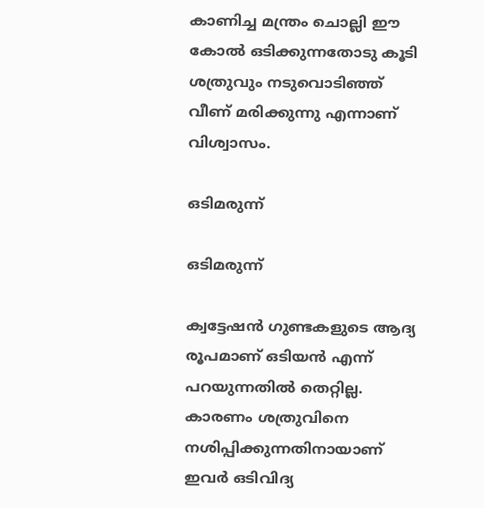കാണിച്ച മന്ത്രം ചൊല്ലി ഈ കോല്‍ ഒടിക്കുന്നതോടു കൂടി ശത്രുവും നടുവൊടിഞ്ഞ് വീണ് മരിക്കുന്നു എന്നാണ് വിശ്വാസം.

ഒടിമരുന്ന്

ഒടിമരുന്ന്

ക്വട്ടേഷന്‍ ഗുണ്ടകളുടെ ആദ്യ രൂപമാണ് ഒടിയന്‍ എന്ന് പറയുന്നതില്‍ തെറ്റില്ല. കാരണം ശത്രുവിനെ നശിപ്പിക്കുന്നതിനായാണ് ഇവര്‍ ഒടിവിദ്യ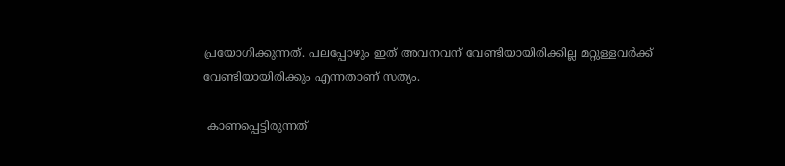പ്രയോഗിക്കുന്നത്. പലപ്പോഴും ഇത് അവനവന് വേണ്ടിയായിരിക്കില്ല മറ്റുള്ളവര്‍ക്ക് വേണ്ടിയായിരിക്കും എന്നതാണ് സത്യം.

 കാണപ്പെട്ടിരുന്നത്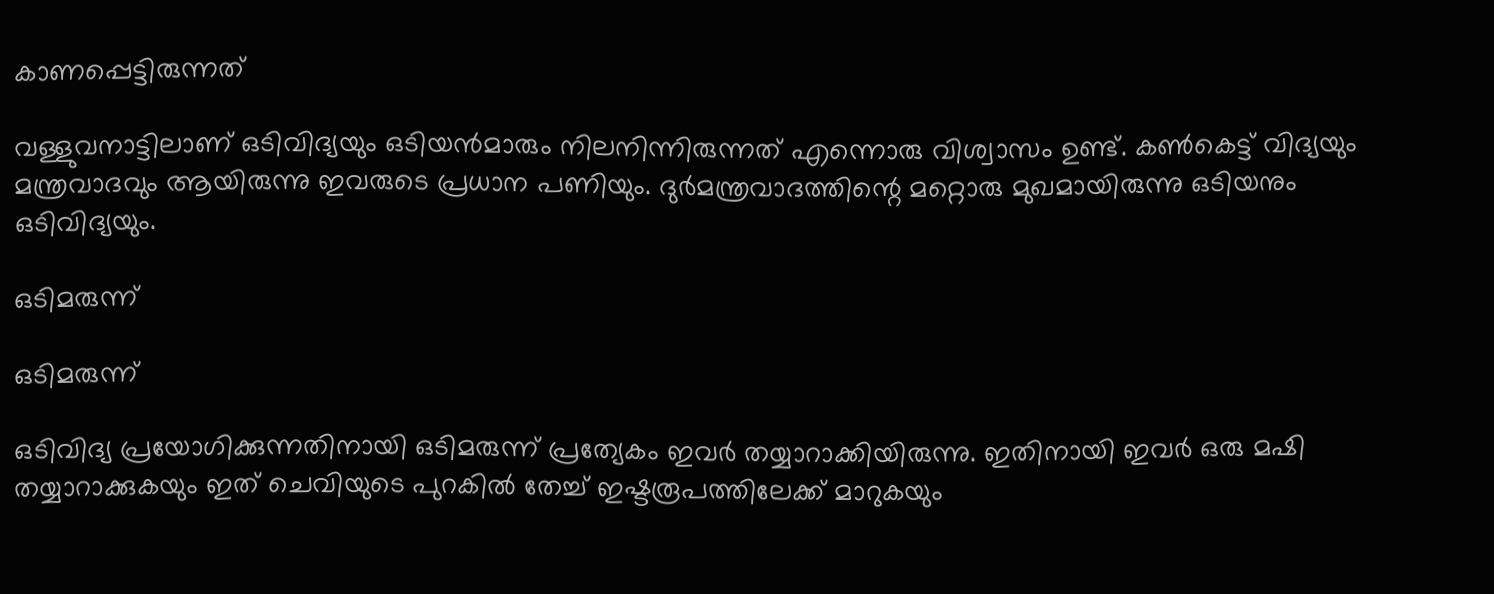കാണപ്പെട്ടിരുന്നത്

വള്ളുവനാട്ടിലാണ് ഒടിവിദ്യയും ഒടിയന്‍മാരും നിലനിന്നിരുന്നത് എന്നൊരു വിശ്വാസം ഉണ്ട്. കണ്‍കെട്ട് വിദ്യയും മന്ത്രവാദവും ആയിരുന്നു ഇവരുടെ പ്രധാന പണിയും. ദുര്‍മന്ത്രവാദത്തിന്റെ മറ്റൊരു മുഖമായിരുന്നു ഒടിയനും ഒടിവിദ്യയും.

ഒടിമരുന്ന്

ഒടിമരുന്ന്

ഒടിവിദ്യ പ്രയോഗിക്കുന്നതിനായി ഒടിമരുന്ന് പ്രത്യേകം ഇവര്‍ തയ്യാറാക്കിയിരുന്നു. ഇതിനായി ഇവര്‍ ഒരു മഷി തയ്യാറാക്കുകയും ഇത് ചെവിയുടെ പുറകില്‍ തേച്ച് ഇഷ്ടരൂപത്തിലേക്ക് മാറുകയും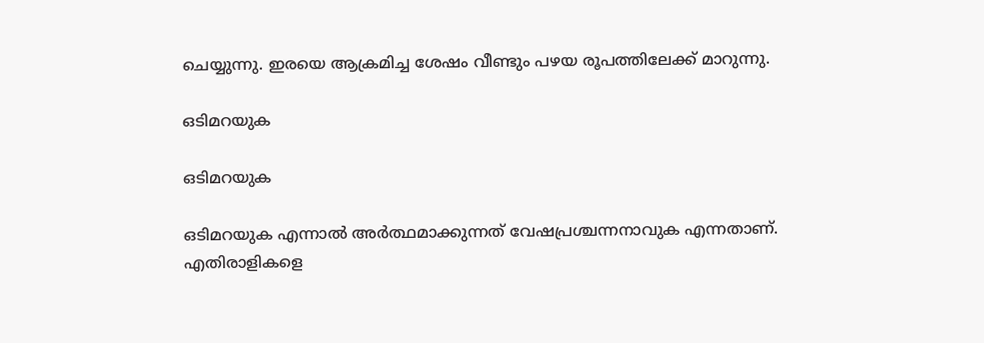ചെയ്യുന്നു. ഇരയെ ആക്രമിച്ച ശേഷം വീണ്ടും പഴയ രൂപത്തിലേക്ക് മാറുന്നു.

ഒടിമറയുക

ഒടിമറയുക

ഒടിമറയുക എന്നാല്‍ അര്‍ത്ഥമാക്കുന്നത് വേഷപ്രശ്ചന്നനാവുക എന്നതാണ്. എതിരാളികളെ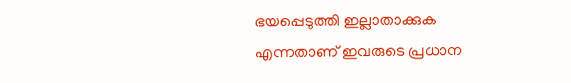ഭയപ്പെടുത്തി ഇല്ലാതാക്കുക എന്നതാണ് ഇവരുടെ പ്രധാന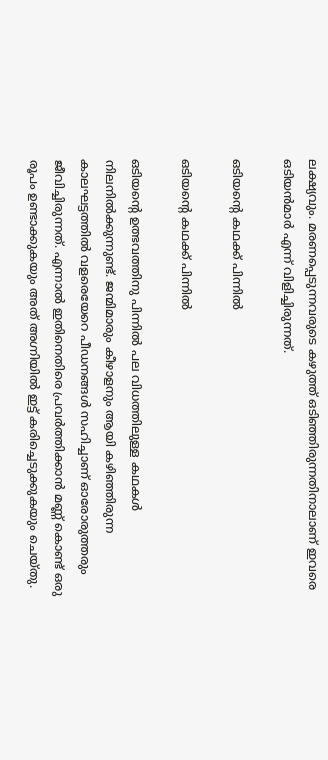ലക്ഷ്യവും. മരണപ്പെടുന്നവരുടെ കഴുത്ത് ഒടിഞ്ഞിരുന്നതിനാലാണ് ഇവരെ ഒടിയന്‍മാര്‍ എന്ന് വിളിച്ചിരുന്നത്.

ഒടിയന്റെ കഥക്ക് പിന്നില്‍

ഒടിയന്റെ കഥക്ക് പിന്നില്‍

ഒടിയന്റെ ഉത്ഭവത്തിനു പിന്നില്‍ പല വിധത്തിലുള്ള കഥകള്‍ നിലനില്‍ക്കുന്നുണ്ട്. ജന്മിമാരും കീഴാളനും ആയി കഴിഞ്ഞിരുന്ന കാലഘട്ടത്തില്‍ വളരെയേറെ പീഡനങ്ങള്‍ സഹിച്ചാണ് ഓരോരുത്തരും ജീവിച്ചിരുന്നത്. എന്നാല്‍ ഇതിനെതിരെ പ്രവര്‍ത്തിക്കാന്‍ മണ്ണ് കൊണ്ട് ഒരു രൂപം ഉണ്ടാക്കുകയും അത് അഗ്നിയില്‍ ഇട്ട് കരിച്ചെടുക്കുകയും ചെയ്തു.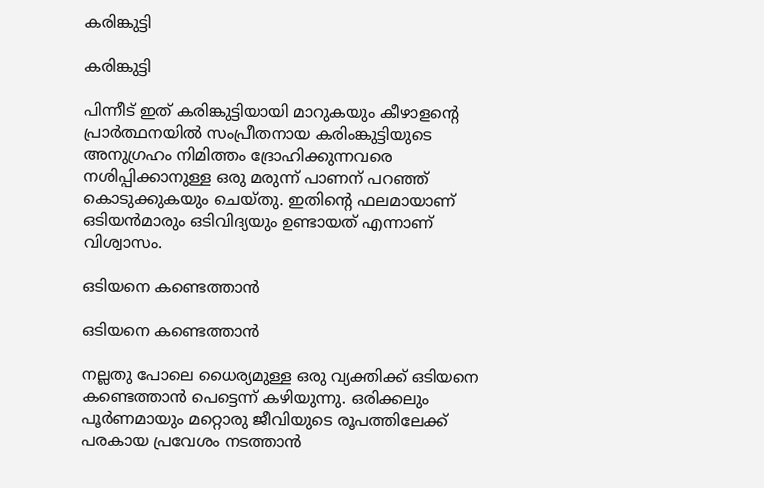കരിങ്കുട്ടി

കരിങ്കുട്ടി

പിന്നീട് ഇത് കരിങ്കുട്ടിയായി മാറുകയും കീഴാളന്റെ പ്രാര്‍ത്ഥനയില്‍ സംപ്രീതനായ കരിംങ്കുട്ടിയുടെ അനുഗ്രഹം നിമിത്തം ദ്രോഹിക്കുന്നവരെ നശിപ്പിക്കാനുള്ള ഒരു മരുന്ന് പാണന് പറഞ്ഞ് കൊടുക്കുകയും ചെയ്തു. ഇതിന്റെ ഫലമായാണ് ഒടിയന്‍മാരും ഒടിവിദ്യയും ഉണ്ടായത് എന്നാണ് വിശ്വാസം.

ഒടിയനെ കണ്ടെത്താന്‍

ഒടിയനെ കണ്ടെത്താന്‍

നല്ലതു പോലെ ധൈര്യമുള്ള ഒരു വ്യക്തിക്ക് ഒടിയനെ കണ്ടെത്താന്‍ പെട്ടെന്ന് കഴിയുന്നു. ഒരിക്കലും പൂര്‍ണമായും മറ്റൊരു ജീവിയുടെ രൂപത്തിലേക്ക് പരകായ പ്രവേശം നടത്താന്‍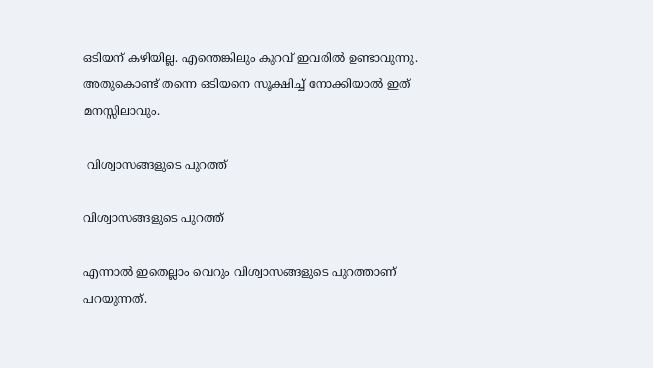ഒടിയന് കഴിയില്ല. എന്തെങ്കിലും കുറവ് ഇവരില്‍ ഉണ്ടാവുന്നു. അതുകൊണ്ട് തന്നെ ഒടിയനെ സൂക്ഷിച്ച് നോക്കിയാല്‍ ഇത് മനസ്സിലാവും.

 വിശ്വാസങ്ങളുടെ പുറത്ത്

വിശ്വാസങ്ങളുടെ പുറത്ത്

എന്നാല്‍ ഇതെല്ലാം വെറും വിശ്വാസങ്ങളുടെ പുറത്താണ് പറയുന്നത്.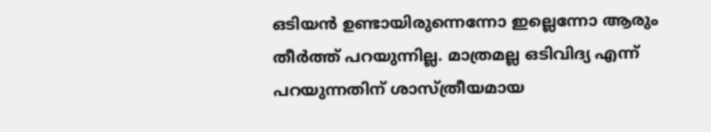ഒടിയന്‍ ഉണ്ടായിരുന്നെന്നോ ഇല്ലെന്നോ ആരും തീര്‍ത്ത് പറയുന്നില്ല. മാത്രമല്ല ഒടിവിദ്യ എന്ന് പറയുന്നതിന് ശാസ്ത്രീയമായ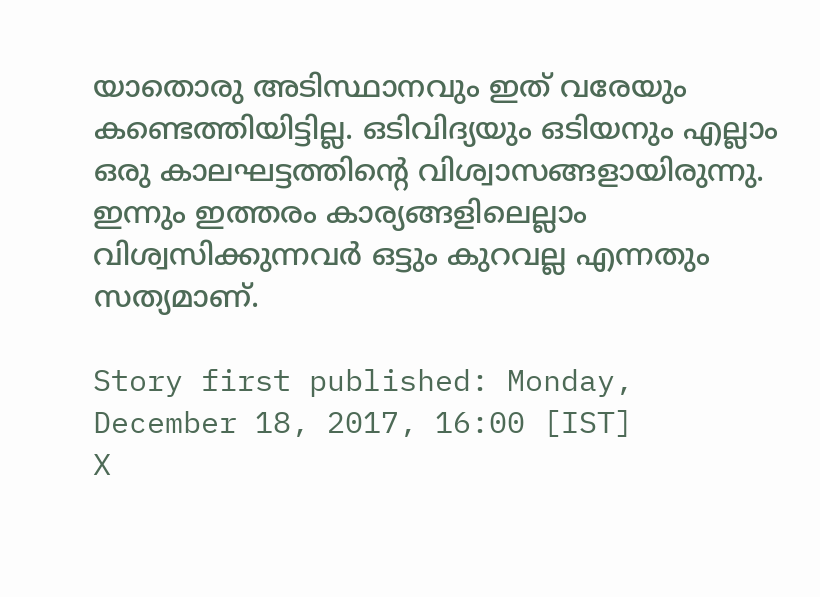യാതൊരു അടിസ്ഥാനവും ഇത് വരേയും കണ്ടെത്തിയിട്ടില്ല. ഒടിവിദ്യയും ഒടിയനും എല്ലാം ഒരു കാലഘട്ടത്തിന്റെ വിശ്വാസങ്ങളായിരുന്നു. ഇന്നും ഇത്തരം കാര്യങ്ങളിലെല്ലാം വിശ്വസിക്കുന്നവര്‍ ഒട്ടും കുറവല്ല എന്നതും സത്യമാണ്.

Story first published: Monday, December 18, 2017, 16:00 [IST]
X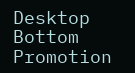Desktop Bottom Promotion